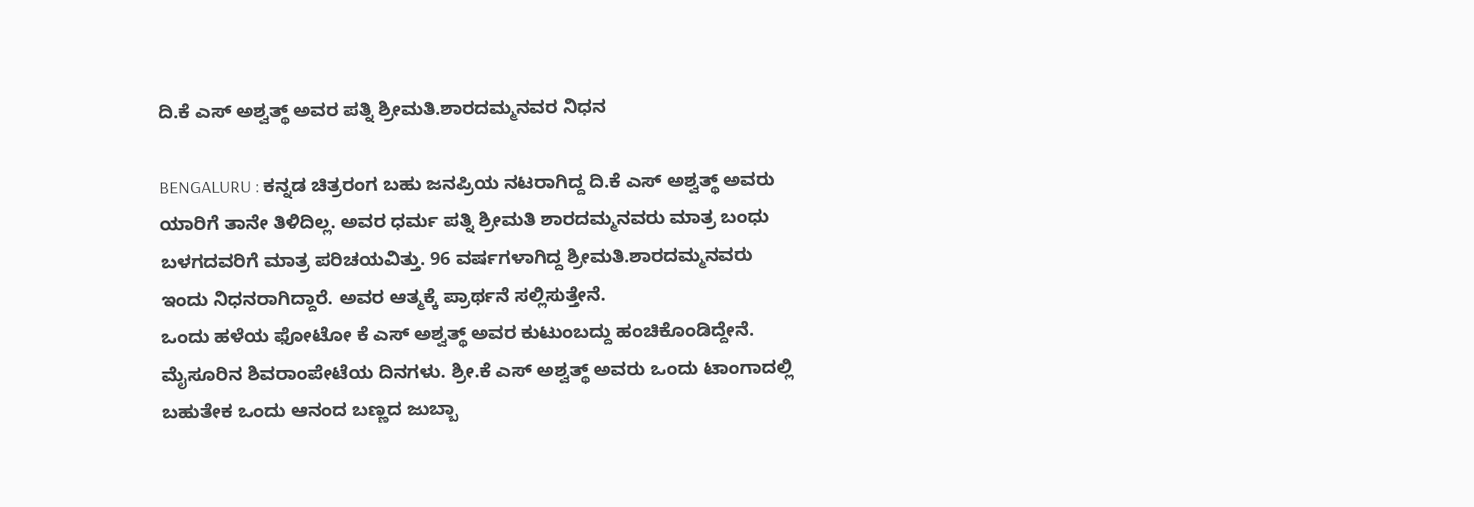ದಿ.ಕೆ ಎಸ್ ಅಶ್ವತ್ಥ್ ಅವರ ಪತ್ನಿ ಶ್ರೀಮತಿ.ಶಾರದಮ್ಮನವರ ನಿಧನ

BENGALURU : ಕನ್ನಡ ಚಿತ್ರರಂಗ ಬಹು ಜನಪ್ರಿಯ ನಟರಾಗಿದ್ದ ದಿ.ಕೆ ಎಸ್ ಅಶ್ವತ್ಥ್ ಅವರು ಯಾರಿಗೆ ತಾನೇ ತಿಳಿದಿಲ್ಲ. ಅವರ ಧರ್ಮ ಪತ್ನಿ ಶ್ರೀಮತಿ ಶಾರದಮ್ಮನವರು ಮಾತ್ರ ಬಂಧು ಬಳಗದವರಿಗೆ ಮಾತ್ರ ಪರಿಚಯವಿತ್ತು. 96 ವರ್ಷಗಳಾಗಿದ್ದ ಶ್ರೀಮತಿ.ಶಾರದಮ್ಮನವರು ಇಂದು ನಿಧನರಾಗಿದ್ದಾರೆ. ಅವರ ಆತ್ಮಕ್ಕೆ ಪ್ರಾರ್ಥನೆ ಸಲ್ಲಿಸುತ್ತೇನೆ.
ಒಂದು ಹಳೆಯ ಫೋಟೋ ಕೆ ಎಸ್ ಅಶ್ವತ್ಥ್ ಅವರ ಕುಟುಂಬದ್ದು ಹಂಚಿಕೊಂಡಿದ್ದೇನೆ. ಮೈಸೂರಿನ ಶಿವರಾಂಪೇಟೆಯ ದಿನಗಳು. ಶ್ರೀ.ಕೆ ಎಸ್ ಅಶ್ವತ್ಥ್ ಅವರು ಒಂದು ಟಾಂಗಾದಲ್ಲಿ ಬಹುತೇಕ ಒಂದು ಆನಂದ ಬಣ್ಣದ ಜುಬ್ಬಾ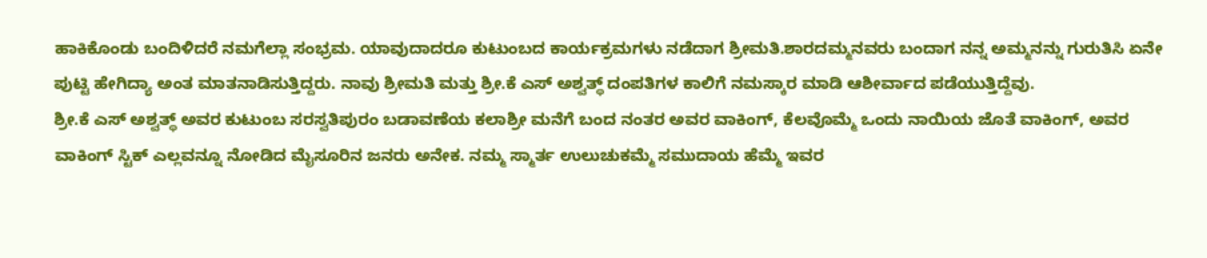ಹಾಕಿಕೊಂಡು ಬಂದಿಳಿದರೆ ನಮಗೆಲ್ಲಾ ಸಂಭ್ರಮ. ಯಾವುದಾದರೂ ಕುಟುಂಬದ ಕಾರ್ಯಕ್ರಮಗಳು ನಡೆದಾಗ ಶ್ರೀಮತಿ.ಶಾರದಮ್ಮನವರು ಬಂದಾಗ ನನ್ನ ಅಮ್ಮನನ್ನು ಗುರುತಿಸಿ ಏನೇ ಪುಟ್ಟಿ ಹೇಗಿದ್ಯಾ ಅಂತ ಮಾತನಾಡಿಸುತ್ತಿದ್ದರು. ನಾವು ಶ್ರೀಮತಿ ಮತ್ತು ಶ್ರೀ.ಕೆ ಎಸ್ ಅಶ್ವತ್ಥ್ ದಂಪತಿಗಳ ಕಾಲಿಗೆ ನಮಸ್ಕಾರ ಮಾಡಿ ಆಶೀರ್ವಾದ ಪಡೆಯುತ್ತಿದ್ದೆವು.
ಶ್ರೀ.ಕೆ ಎಸ್ ಅಶ್ವತ್ಥ್ ಅವರ ಕುಟುಂಬ ಸರಸ್ವತಿಪುರಂ ಬಡಾವಣೆಯ ಕಲಾಶ್ರೀ ಮನೆಗೆ ಬಂದ ನಂತರ ಅವರ ವಾಕಿಂಗ್, ಕೆಲವೊಮ್ಮೆ ಒಂದು ನಾಯಿಯ ಜೊತೆ ವಾಕಿಂಗ್, ಅವರ ವಾಕಿಂಗ್ ಸ್ಟಿಕ್ ಎಲ್ಲವನ್ನೂ ನೋಡಿದ ಮೈಸೂರಿನ ಜನರು ಅನೇಕ. ನಮ್ಮ ಸ್ಮಾರ್ತ ಉಲುಚುಕಮ್ಮೆ ಸಮುದಾಯ ಹೆಮ್ಮೆ ಇವರ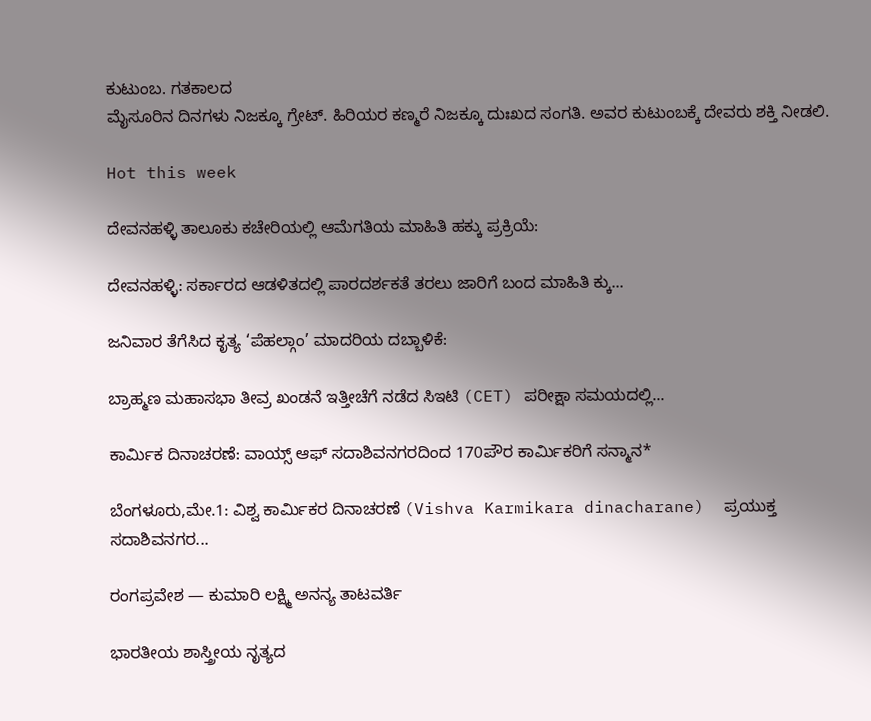ಕುಟುಂಬ. ಗತಕಾಲದ
ಮೈಸೂರಿನ ದಿನಗಳು ನಿಜಕ್ಕೂ ಗ್ರೇಟ್. ಹಿರಿಯರ ಕಣ್ಮರೆ ನಿಜಕ್ಕೂ ದುಃಖದ ಸಂಗತಿ. ಅವರ ಕುಟುಂಬಕ್ಕೆ ದೇವರು ಶಕ್ತಿ ನೀಡಲಿ.

Hot this week

ದೇವನಹಳ್ಳಿ ತಾಲೂಕು ಕಚೇರಿಯಲ್ಲಿ ಆಮೆಗತಿಯ ಮಾಹಿತಿ ಹಕ್ಕು ಪ್ರಕ್ರಿಯೆ:

ದೇವನಹಳ್ಳಿ: ಸರ್ಕಾರದ ಆಡಳಿತದಲ್ಲಿ ಪಾರದರ್ಶಕತೆ ತರಲು ಜಾರಿಗೆ ಬಂದ ಮಾಹಿತಿ ಕ್ಕು...

ಜನಿವಾರ ತೆಗೆಸಿದ ಕೃತ್ಯ ‘ಪೆಹಲ್ಗಾಂ’ ಮಾದರಿಯ ದಬ್ಬಾಳಿಕೆ:

ಬ್ರಾಹ್ಮಣ ಮಹಾಸಭಾ ತೀವ್ರ ಖಂಡನೆ ಇತ್ತೀಚೆಗೆ ನಡೆದ ಸಿಇಟಿ (CET) ಪರೀಕ್ಷಾ ಸಮಯದಲ್ಲಿ...

ಕಾರ್ಮಿಕ ದಿನಾಚರಣೆ: ವಾಯ್ಸ್ ಆಫ್ ಸದಾಶಿವನಗರದಿಂದ 170ಪೌರ ಕಾರ್ಮಿಕರಿಗೆ ಸನ್ಮಾನ*

ಬೆಂಗಳೂರು,ಮೇ.1: ವಿಶ್ವ ಕಾರ್ಮಿಕರ ದಿನಾಚರಣೆ (Vishva Karmikara dinacharane)  ಪ್ರಯುಕ್ತ ಸದಾಶಿವನಗರ...

ರಂಗಪ್ರವೇಶ — ಕುಮಾರಿ ಲಕ್ಷ್ಮಿ ಅನನ್ಯ ತಾಟವರ್ತಿ

ಭಾರತೀಯ ಶಾಸ್ತ್ರೀಯ ನೃತ್ಯದ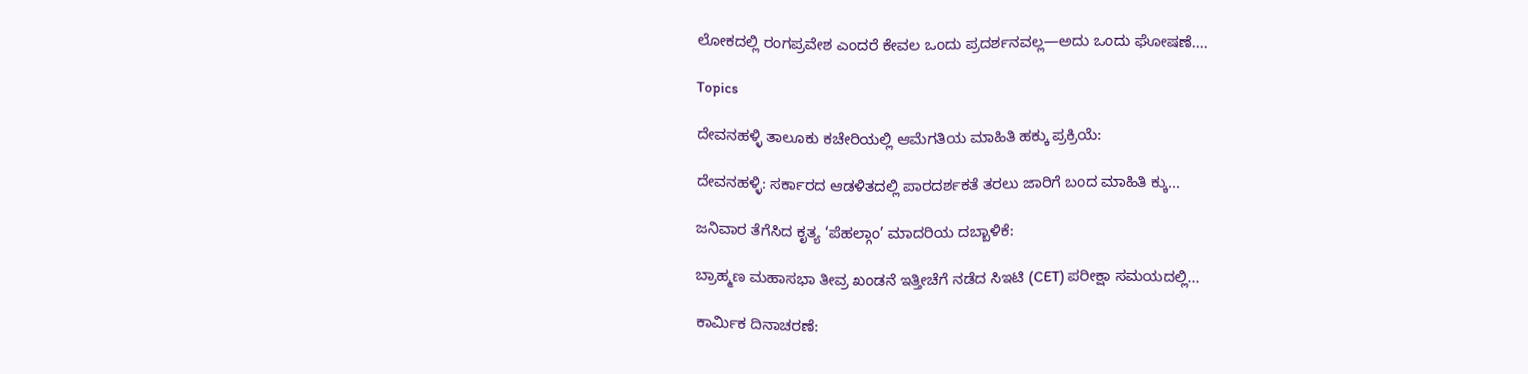ಲೋಕದಲ್ಲಿ ರಂಗಪ್ರವೇಶ ಎಂದರೆ ಕೇವಲ ಒಂದು ಪ್ರದರ್ಶನವಲ್ಲ—ಅದು ಒಂದು ಘೋಷಣೆ....

Topics

ದೇವನಹಳ್ಳಿ ತಾಲೂಕು ಕಚೇರಿಯಲ್ಲಿ ಆಮೆಗತಿಯ ಮಾಹಿತಿ ಹಕ್ಕು ಪ್ರಕ್ರಿಯೆ:

ದೇವನಹಳ್ಳಿ: ಸರ್ಕಾರದ ಆಡಳಿತದಲ್ಲಿ ಪಾರದರ್ಶಕತೆ ತರಲು ಜಾರಿಗೆ ಬಂದ ಮಾಹಿತಿ ಕ್ಕು...

ಜನಿವಾರ ತೆಗೆಸಿದ ಕೃತ್ಯ ‘ಪೆಹಲ್ಗಾಂ’ ಮಾದರಿಯ ದಬ್ಬಾಳಿಕೆ:

ಬ್ರಾಹ್ಮಣ ಮಹಾಸಭಾ ತೀವ್ರ ಖಂಡನೆ ಇತ್ತೀಚೆಗೆ ನಡೆದ ಸಿಇಟಿ (CET) ಪರೀಕ್ಷಾ ಸಮಯದಲ್ಲಿ...

ಕಾರ್ಮಿಕ ದಿನಾಚರಣೆ: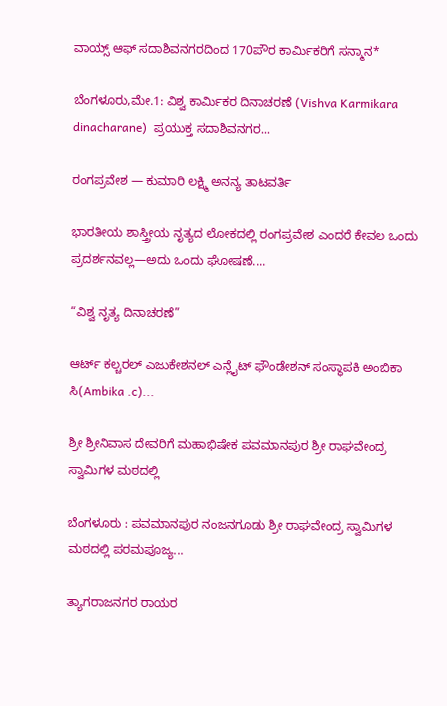ವಾಯ್ಸ್ ಆಫ್ ಸದಾಶಿವನಗರದಿಂದ 170ಪೌರ ಕಾರ್ಮಿಕರಿಗೆ ಸನ್ಮಾನ*

ಬೆಂಗಳೂರು,ಮೇ.1: ವಿಶ್ವ ಕಾರ್ಮಿಕರ ದಿನಾಚರಣೆ (Vishva Karmikara dinacharane)  ಪ್ರಯುಕ್ತ ಸದಾಶಿವನಗರ...

ರಂಗಪ್ರವೇಶ — ಕುಮಾರಿ ಲಕ್ಷ್ಮಿ ಅನನ್ಯ ತಾಟವರ್ತಿ

ಭಾರತೀಯ ಶಾಸ್ತ್ರೀಯ ನೃತ್ಯದ ಲೋಕದಲ್ಲಿ ರಂಗಪ್ರವೇಶ ಎಂದರೆ ಕೇವಲ ಒಂದು ಪ್ರದರ್ಶನವಲ್ಲ—ಅದು ಒಂದು ಘೋಷಣೆ....

“ವಿಶ್ವ ನೃತ್ಯ ದಿನಾಚರಣೆ”

ಆರ್ಟ್ ಕಲ್ಚರಲ್ ಎಜುಕೇಶನಲ್ ಎನ್ಲೈಟ್ ಫೌಂಡೇಶನ್ ಸಂಸ್ಥಾಪಕಿ ಅಂಬಿಕಾ ಸಿ(Ambika .c)...

ಶ್ರೀ ಶ್ರೀನಿವಾಸ ದೇವರಿಗೆ ಮಹಾಭಿಷೇಕ ಪವಮಾನಪುರ ಶ್ರೀ ರಾಘವೇಂದ್ರ ಸ್ವಾಮಿಗಳ ಮಠದಲ್ಲಿ

ಬೆಂಗಳೂರು : ಪವಮಾನಪುರ ನಂಜನಗೂಡು ಶ್ರೀ ರಾಘವೇಂದ್ರ ಸ್ವಾಮಿಗಳ ಮಠದಲ್ಲಿ ಪರಮಪೂಜ್ಯ...

ತ್ಯಾಗರಾಜನಗರ ರಾಯರ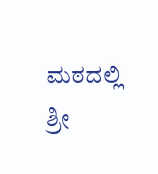ಮಠದಲ್ಲಿ ಶ್ರೀ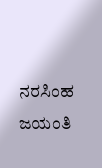ನರಸಿಂಹ ಜಯಂತಿ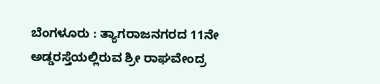ಬೆಂಗಳೂರು : ತ್ಯಾಗರಾಜನಗರದ 11ನೇ ಅಡ್ಡರಸ್ತೆಯಲ್ಲಿರುವ ಶ್ರೀ ರಾಘವೇಂದ್ರ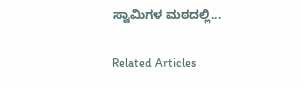ಸ್ವಾಮಿಗಳ ಮಠದಲ್ಲಿ...

Related Articles